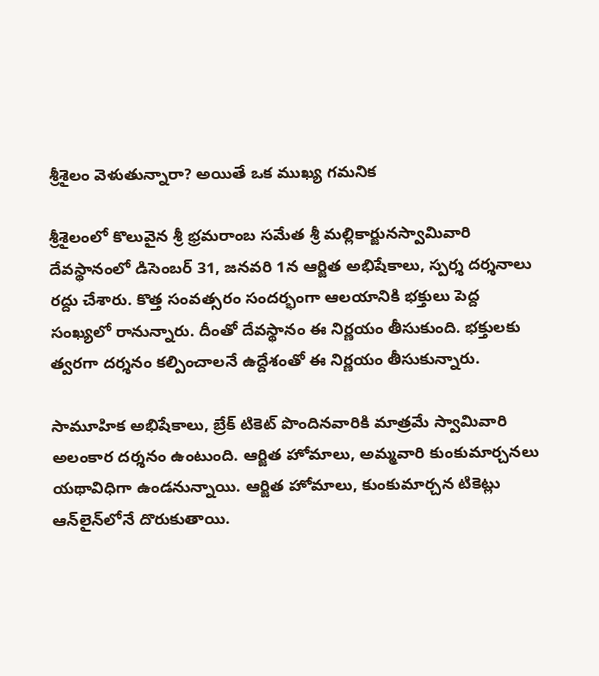శ్రీశైలం వెళుతున్నారా? అయితే ఒక ముఖ్య గమనిక

శ్రీశైలంలో కొలువైన శ్రీ భ్రమరాంబ సమేత శ్రీ మల్లికార్జునస్వామివారి దేవస్థానంలో డిసెంబర్‌ 31, జనవరి 1న ఆర్జిత అభిషేకాలు, స్పర్శ దర్శనాలు రద్దు చేశారు. కొత్త సంవత్సరం సందర్భంగా ఆలయానికి భక్తులు పెద్ద సంఖ్యలో రానున్నారు. దీంతో దేవస్థానం ఈ నిర్ణయం తీసుకుంది. భక్తులకు త్వరగా దర్శనం కల్పించాలనే ఉద్దేశంతో ఈ నిర్ణయం తీసుకున్నారు.

సామూహిక అభిషేకాలు, బ్రేక్‌ టికెట్‌ పొందినవారికి మాత్రమే స్వామివారి అలంకార దర్శనం ఉంటుంది. ఆర్జిత హోమాలు, అమ్మవారి కుంకుమార్చనలు యథావిధిగా ఉండనున్నాయి. ఆర్జిత హోమాలు, కుంకుమార్చన టికెట్లు ఆన్‌లైన్‌లోనే దొరుకుతాయి.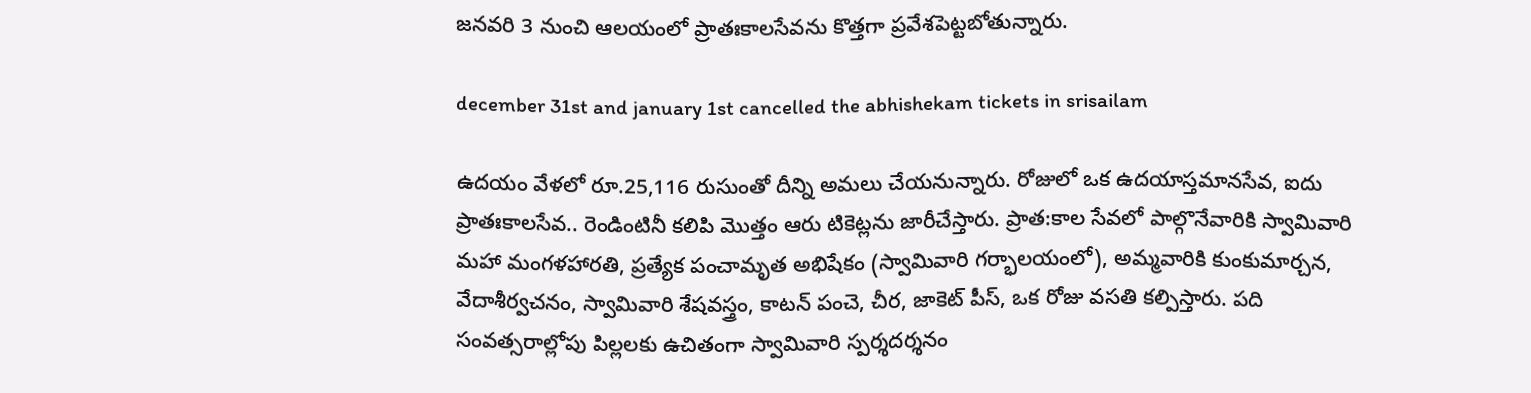జనవరి 3 నుంచి ఆలయంలో ప్రాతఃకాలసేవను కొత్తగా ప్రవేశపెట్టబోతున్నారు.

december 31st and january 1st cancelled the abhishekam tickets in srisailam

ఉదయం వేళలో రూ.25,116 రుసుంతో దీన్ని అమలు చేయనున్నారు. రోజులో ఒక ఉదయాస్తమానసేవ, ఐదు ప్రాతఃకాలసేవ.. రెండింటినీ కలిపి మొత్తం ఆరు టికెట్లను జారీచేస్తారు. ప్రాత:కాల సేవలో పాల్గొనేవారికి స్వామివారి మహా మంగళహారతి, ప్రత్యేక పంచామృత అభిషేకం (స్వామివారి గర్భాలయంలో), అమ్మవారికి కుంకుమార్చన, వేదాశీర్వచనం, స్వామివారి శేషవస్త్రం, కాటన్‌ పంచె, చీర, జాకెట్‌ పీస్‌, ఒక రోజు వసతి కల్పిస్తారు. పది సంవత్సరాల్లోపు పిల్లలకు ఉచితంగా స్వామివారి స్పర్శదర్శనం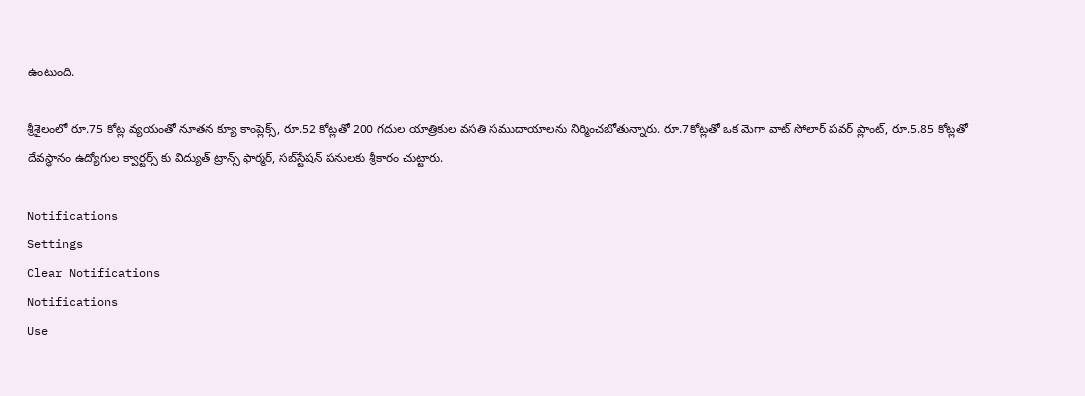ఉంటుంది.

శ్రీశైలంలో రూ.75 కోట్ల వ్యయంతో నూతన క్యూ కాంప్లెక్స్, రూ.52 కోట్లతో 200 గదుల యాత్రికుల వసతి సముదాయాలను నిర్మించబోతున్నారు. రూ.7కోట్లతో ఒక మెగా వాట్ సోలార్‌ పవర్‌ ప్లాంట్‌, రూ.5.85 కోట్లతో దేవస్థానం ఉద్యోగుల క్వార్టర్స్ కు విద్యుత్‌ ట్రాన్స్‌ ఫార్మర్‌, సబ్‌స్టేషన్‌‌ పనులకు శ్రీకారం చుట్టారు.

Notifications
Settings
Clear Notifications
Notifications
Use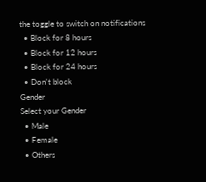the toggle to switch on notifications
  • Block for 8 hours
  • Block for 12 hours
  • Block for 24 hours
  • Don't block
Gender
Select your Gender
  • Male
  • Female
  • Others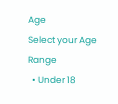Age
Select your Age Range
  • Under 18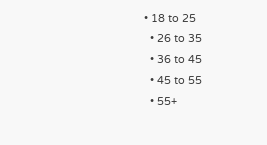• 18 to 25
  • 26 to 35
  • 36 to 45
  • 45 to 55
  • 55+